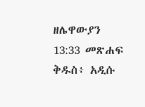ዘሌዋውያን 13:33 መጽሐፍ ቅዱስ፥ አዲሱ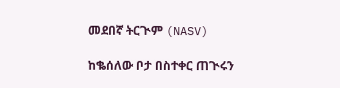መደበኛ ትርጒም (NASV)

ከቈሰለው ቦታ በስተቀር ጠጒሩን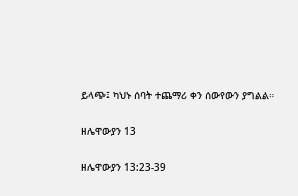ይላጭ፤ ካህኑ ሰባት ተጨማሪ ቀን ሰውየውን ያግልል።

ዘሌዋውያን 13

ዘሌዋውያን 13:23-39